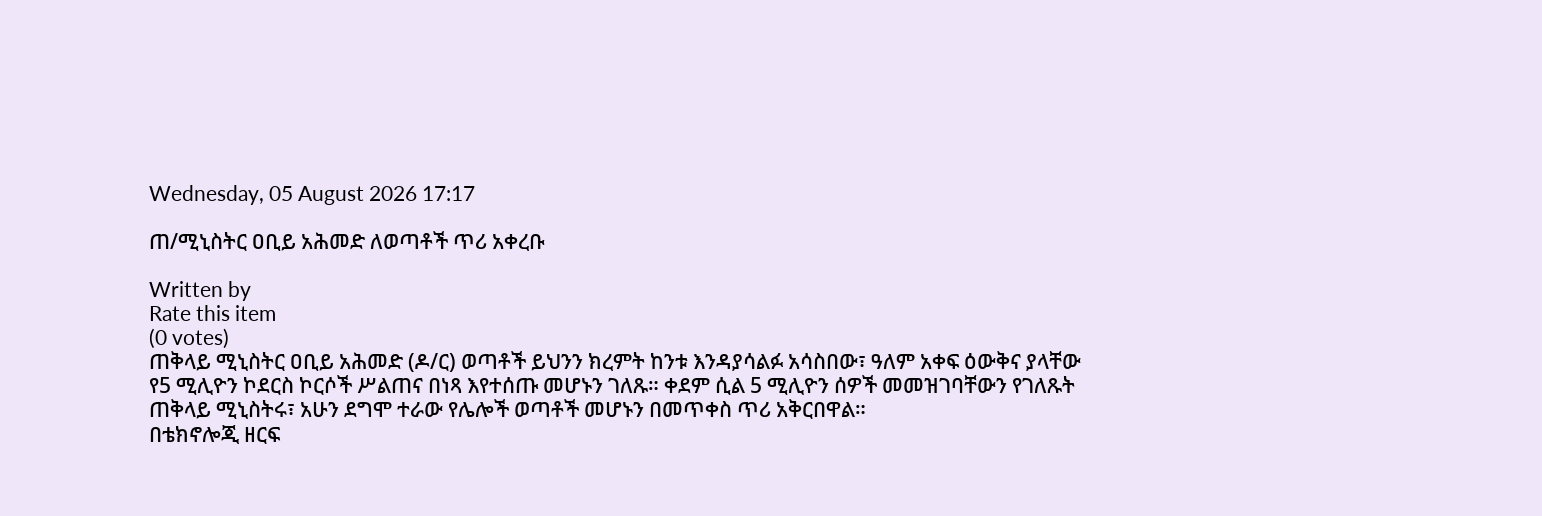Wednesday, 05 August 2026 17:17

ጠ/ሚኒስትር ዐቢይ አሕመድ ለወጣቶች ጥሪ አቀረቡ

Written by
Rate this item
(0 votes)
ጠቅላይ ሚኒስትር ዐቢይ አሕመድ (ዶ/ር) ወጣቶች ይህንን ክረምት ከንቱ እንዳያሳልፉ አሳስበው፣ ዓለም አቀፍ ዕውቅና ያላቸው የ5 ሚሊዮን ኮደርስ ኮርሶች ሥልጠና በነጻ እየተሰጡ መሆኑን ገለጹ። ቀደም ሲል 5 ሚሊዮን ሰዎች መመዝገባቸውን የገለጹት ጠቅላይ ሚኒስትሩ፣ አሁን ደግሞ ተራው የሌሎች ወጣቶች መሆኑን በመጥቀስ ጥሪ አቅርበዋል።
በቴክኖሎጂ ዘርፍ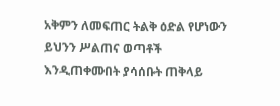አቅምን ለመፍጠር ትልቅ ዕድል የሆነውን ይህንን ሥልጠና ወጣቶች እንዲጠቀሙበት ያሳሰቡት ጠቅላይ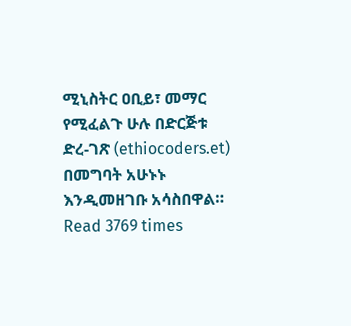ሚኒስትር ዐቢይ፣ መማር የሚፈልጉ ሁሉ በድርጅቱ ድረ-ገጽ (ethiocoders.et) በመግባት አሁኑኑ እንዲመዘገቡ አሳስበዋል።
Read 3769 times